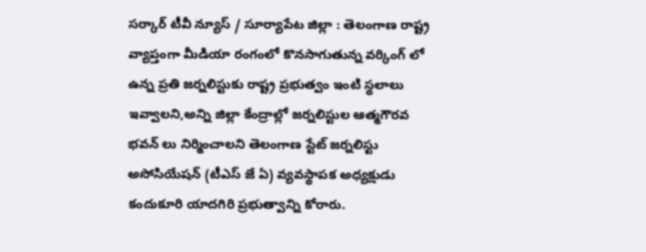సర్కార్ టీవీ న్యూస్ / సూర్యాపేట జిల్లా : తెలంగాణ రాష్ట్ర వ్యాప్తంగా మీడియా రంగంలో కొనసాగుతున్న వర్కింగ్ లో ఉన్న ప్రతి జర్నలిస్టుకు రాష్ట్ర ప్రభుత్వం ఇంటి స్థలాలు ఇవ్వాలని,అన్ని జిల్లా కేంద్రాల్లో జర్నలిస్టుల ఆత్మగౌరవ భవన్ లు నిర్మించాలని తెలంగాణ స్టేట్ జర్నలిస్టు అసోసియేషన్ (టీఎస్ జే ఏ) వ్యవస్థాపక అధ్యక్షుడు కందుకూరి యాదగిరి ప్రభుత్వాన్ని కోరారు.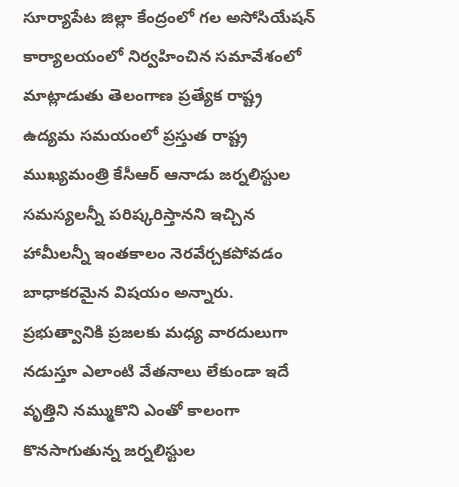సూర్యాపేట జిల్లా కేంద్రంలో గల అసోసియేషన్ కార్యాలయంలో నిర్వహించిన సమావేశంలో మాట్లాడుతు తెలంగాణ ప్రత్యేక రాష్ట్ర ఉద్యమ సమయంలో ప్రస్తుత రాష్ట్ర ముఖ్యమంత్రి కేసీఆర్ ఆనాడు జర్నలిస్టుల సమస్యలన్నీ పరిష్కరిస్తానని ఇచ్చిన హామీలన్నీ ఇంతకాలం నెరవేర్చకపోవడం బాధాకరమైన విషయం అన్నారు. ప్రభుత్వానికి ప్రజలకు మధ్య వారదులుగా నడుస్తూ ఎలాంటి వేతనాలు లేకుండా ఇదే వృత్తిని నమ్ముకొని ఎంతో కాలంగా కొనసాగుతున్న జర్నలిస్టుల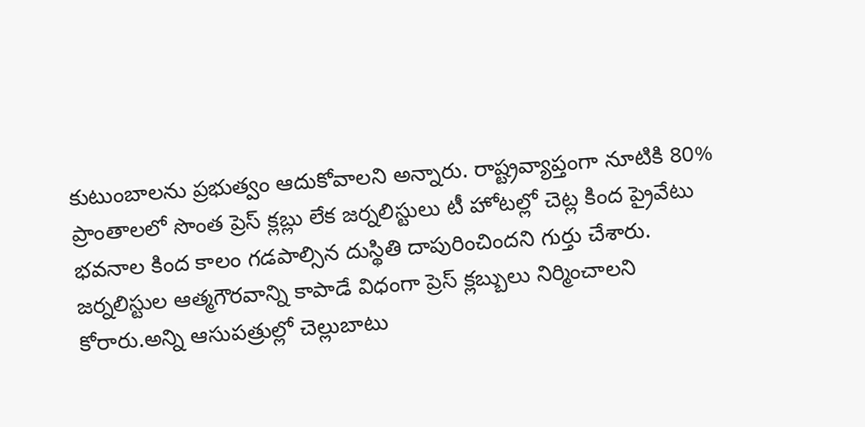కుటుంబాలను ప్రభుత్వం ఆదుకోవాలని అన్నారు. రాష్ట్రవ్యాప్తంగా నూటికి 80% ప్రాంతాలలో సొంత ప్రెస్ క్లబ్లు లేక జర్నలిస్టులు టీ హోటల్లో చెట్ల కింద ప్రైవేటు భవనాల కింద కాలం గడపాల్సిన దుస్థితి దాపురించిందని గుర్తు చేశారు. జర్నలిస్టుల ఆత్మగౌరవాన్ని కాపాడే విధంగా ప్రెస్ క్లబ్బులు నిర్మించాలని కోరారు.అన్ని ఆసుపత్రుల్లో చెల్లుబాటు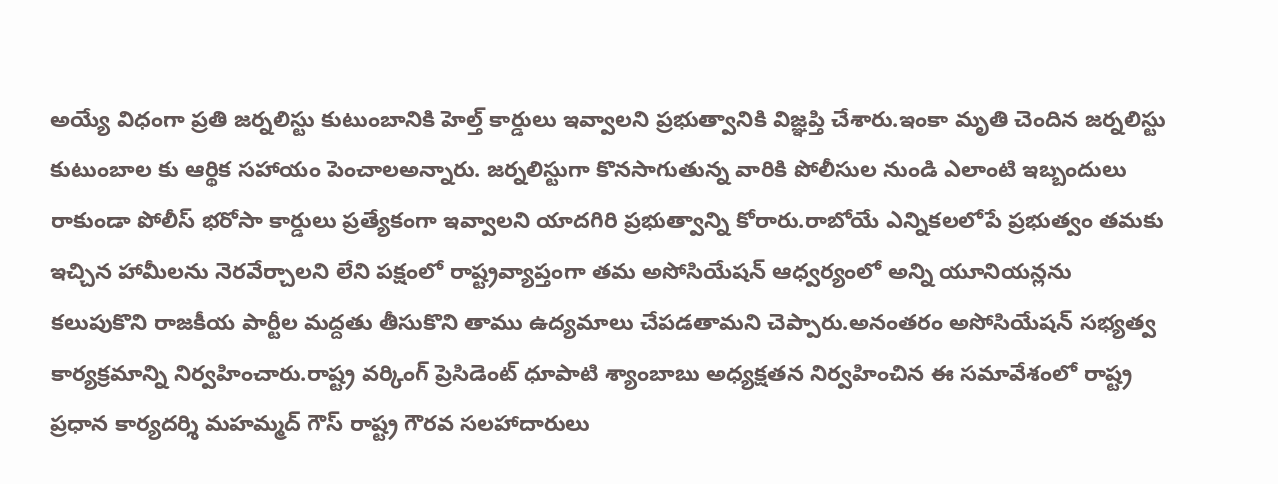అయ్యే విధంగా ప్రతి జర్నలిస్టు కుటుంబానికి హెల్త్ కార్డులు ఇవ్వాలని ప్రభుత్వానికి విజ్ఞప్తి చేశారు.ఇంకా మృతి చెందిన జర్నలిస్టు కుటుంబాల కు ఆర్థిక సహాయం పెంచాలఅన్నారు. జర్నలిస్టుగా కొనసాగుతున్న వారికి పోలీసుల నుండి ఎలాంటి ఇబ్బందులు రాకుండా పోలీస్ భరోసా కార్డులు ప్రత్యేకంగా ఇవ్వాలని యాదగిరి ప్రభుత్వాన్ని కోరారు.రాబోయే ఎన్నికలలోపే ప్రభుత్వం తమకు ఇచ్చిన హామీలను నెరవేర్చాలని లేని పక్షంలో రాష్ట్రవ్యాప్తంగా తమ అసోసియేషన్ ఆధ్వర్యంలో అన్ని యూనియన్లను కలుపుకొని రాజకీయ పార్టీల మద్దతు తీసుకొని తాము ఉద్యమాలు చేపడతామని చెప్పారు.అనంతరం అసోసియేషన్ సభ్యత్వ కార్యక్రమాన్ని నిర్వహించారు.రాష్ట్ర వర్కింగ్ ప్రెసిడెంట్ ధూపాటి శ్యాంబాబు అధ్యక్షతన నిర్వహించిన ఈ సమావేశంలో రాష్ట్ర ప్రధాన కార్యదర్శి మహమ్మద్ గౌస్ రాష్ట్ర గౌరవ సలహాదారులు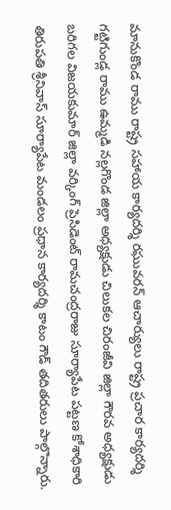మానుకొండ రాము రాష్ట్ర సహాయ కార్యదర్శి రఘువరన్ ఆచార్యులు రాష్ట్ర ప్రచార కార్యదర్శి గట్టిగుండ్ల రాము ఉమ్మడి నల్లగొండ జిల్లా అధ్యక్షుడు చిలుకల చిరంజీవి జిల్లా గౌరవ అధ్యక్షుడు బరిగల విజయకుమార్ జిల్లా వర్కింగ్ ప్రెసిడెంట్ రామచంద్రరాజు సూర్యాపేట పట్టణ కోశాధికారి తిరుపతి శ్రీనివాస్ సూర్యాపేట మండలం ప్రధాన కార్యదర్శి కాటం గౌడ్ తదితరులు పాల్గొన్నారు.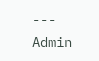---
Admin